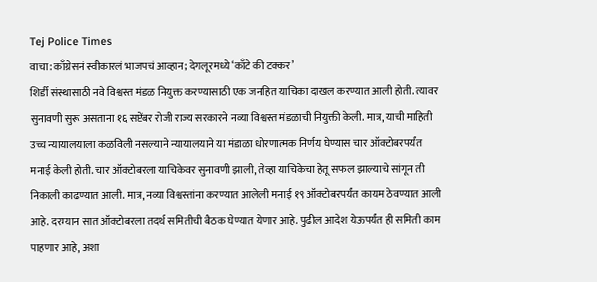Tej Police Times
वाचा: काँग्रेसनं स्वीकारलं भाजपचं आव्हान; देगलूरमध्ये ‘काँटे की टक्कर’
शिर्डी संस्थासाठी नवे विश्वस्त मंडळ नियुक्त करण्यासाठी एक जनहित याचिका दाखल करण्यात आली होती. त्यावर सुनावणी सुरू असताना १६ सप्टेंबर रोजी राज्य सरकारने नव्या विश्वस्त मंडळाची नियुक्ती केली. मात्र, याची माहिती उच्च न्यायालयाला कळविली नसल्याने न्यायालयाने या मंडाळा धोरणात्मक निर्णय घेण्यास चार ऑक्टोबरपर्यंत मनाई केली होती. चार ऑक्टोबरला याचिकेवर सुनावणी झाली, तेव्हा याचिकेचा हेतू सफल झाल्याचे सांगून ती निकाली काढण्यात आली. मात्र, नव्या विश्वस्तांना करण्यात आलेली मनाई १९ ऑक्टोबरपर्यंत कायम ठेवण्यात आली आहे. दरम्यान सात ऑक्टोबरला तदर्थ समितीची बैठक घेण्यात येणार आहे. पुढील आदेश येऊपर्यंत ही समिती काम पाहणार आहे, अशा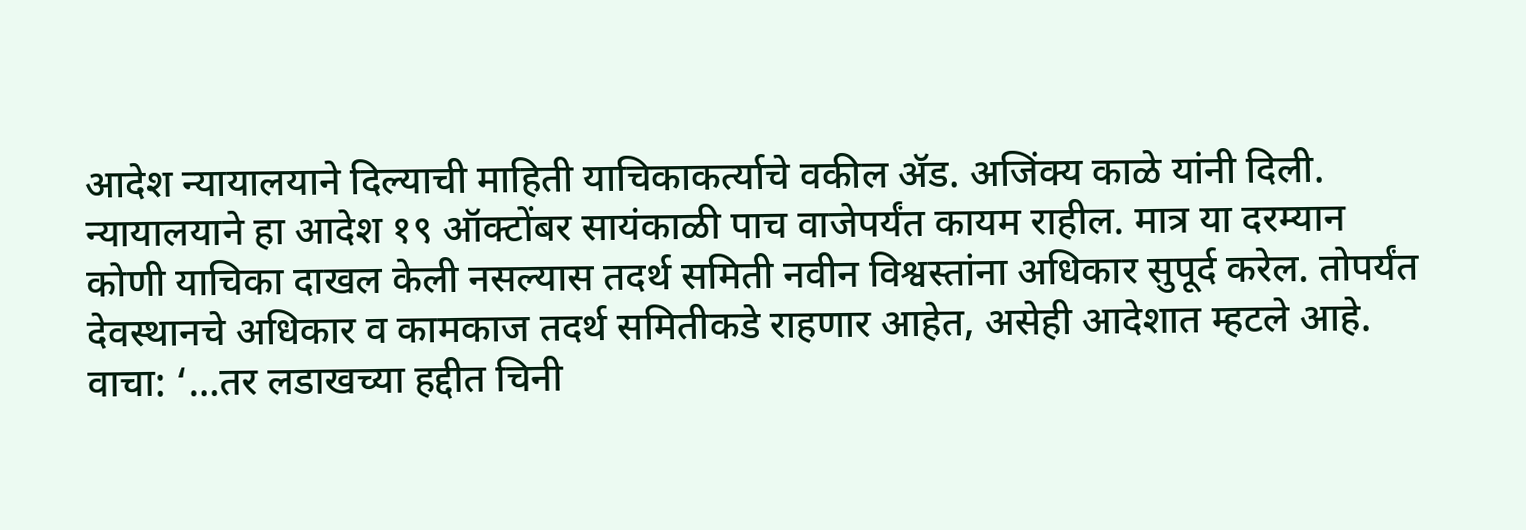आदेश न्यायालयाने दिल्याची माहिती याचिकाकर्त्याचे वकील ॲड. अजिंक्य काळे यांनी दिली. न्यायालयाने हा आदेश १९ ऑक्टोंबर सायंकाळी पाच वाजेपर्यंत कायम राहील. मात्र या दरम्यान कोणी याचिका दाखल केली नसल्यास तदर्थ समिती नवीन विश्वस्तांना अधिकार सुपूर्द करेल. तोपर्यंत देवस्थानचे अधिकार व कामकाज तदर्थ समितीकडे राहणार आहेत, असेही आदेशात म्हटले आहे.
वाचा: ‘…तर लडाखच्या हद्दीत चिनी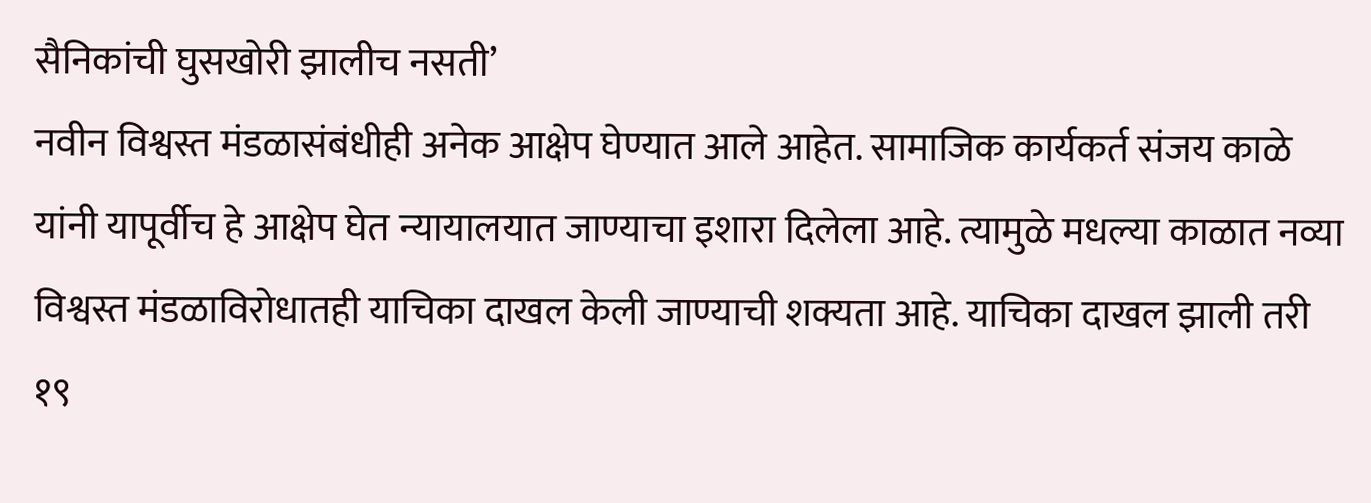सैनिकांची घुसखोरी झालीच नसती’
नवीन विश्वस्त मंडळासंबंधीही अनेक आक्षेप घेण्यात आले आहेत. सामाजिक कार्यकर्त संजय काळे यांनी यापूर्वीच हे आक्षेप घेत न्यायालयात जाण्याचा इशारा दिलेला आहे. त्यामुळे मधल्या काळात नव्या विश्वस्त मंडळाविरोधातही याचिका दाखल केली जाण्याची शक्यता आहे. याचिका दाखल झाली तरी १९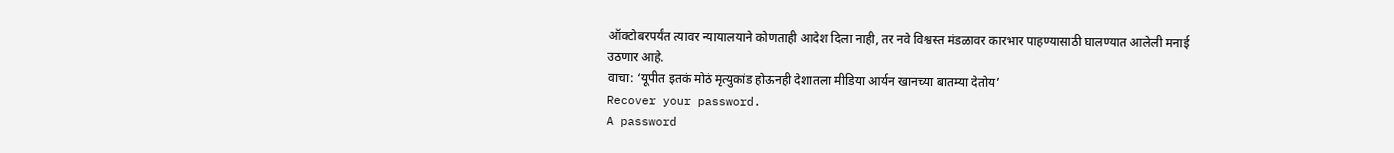ऑक्टोबरपर्यंत त्यावर न्यायालयाने कोणताही आदेश दिला नाही, तर नवे विश्वस्त मंडळावर कारभार पाहण्यासाठी घालण्यात आलेली मनाई उठणार आहे.
वाचा: ‘यूपीत इतकं मोठं मृत्युकांड होऊनही देशातला मीडिया आर्यन खानच्या बातम्या देतोय’
Recover your password.
A password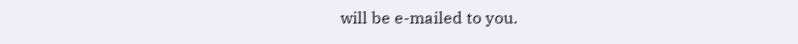will be e-mailed to you.